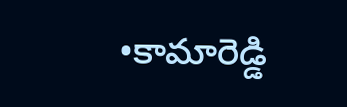•కామారెడ్డి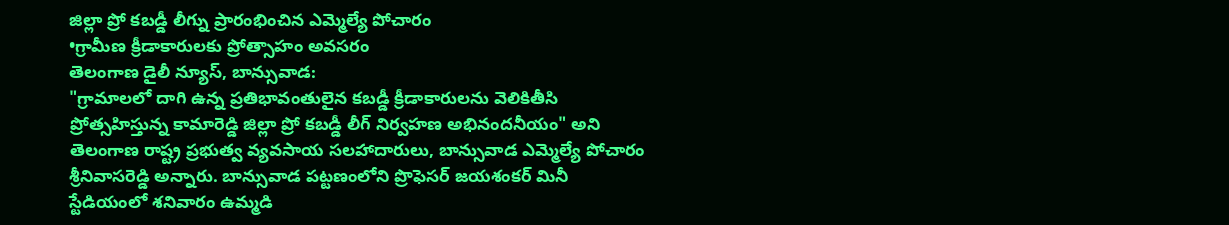జిల్లా ప్రో కబడ్డీ లీగ్ను ప్రారంభించిన ఎమ్మెల్యే పోచారం
•గ్రామీణ క్రీడాకారులకు ప్రోత్సాహం అవసరం
తెలంగాణ డైలీ న్యూస్, బాన్సువాడ:
"గ్రామాలలో దాగి ఉన్న ప్రతిభావంతులైన కబడ్డీ క్రీడాకారులను వెలికితీసి ప్రోత్సహిస్తున్న కామారెడ్డి జిల్లా ప్రో కబడ్డీ లీగ్ నిర్వహణ అభినందనీయం" అని తెలంగాణ రాష్ట్ర ప్రభుత్వ వ్యవసాయ సలహాదారులు, బాన్సువాడ ఎమ్మెల్యే పోచారం శ్రీనివాసరెడ్డి అన్నారు. బాన్సువాడ పట్టణంలోని ప్రొఫెసర్ జయశంకర్ మినీ స్టేడియంలో శనివారం ఉమ్మడి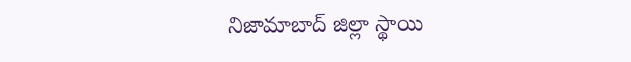నిజామాబాద్ జిల్లా స్థాయి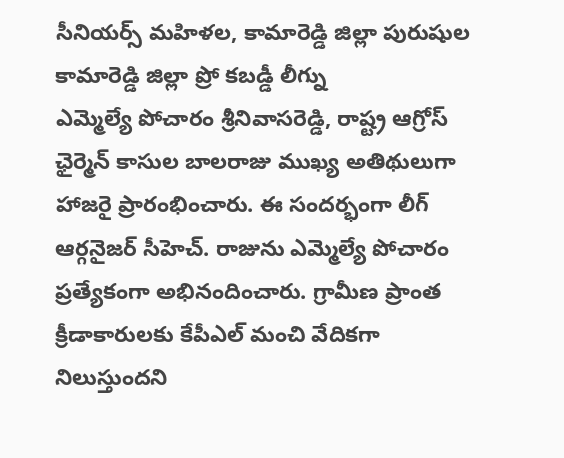సీనియర్స్ మహిళల, కామారెడ్డి జిల్లా పురుషుల కామారెడ్డి జిల్లా ప్రో కబడ్డీ లీగ్ను
ఎమ్మెల్యే పోచారం శ్రీనివాసరెడ్డి, రాష్ట్ర ఆగ్రోస్ ఛైర్మెన్ కాసుల బాలరాజు ముఖ్య అతిథులుగా హాజరై ప్రారంభించారు. ఈ సందర్భంగా లీగ్ ఆర్గనైజర్ సీహెచ్. రాజును ఎమ్మెల్యే పోచారం ప్రత్యేకంగా అభినందించారు. గ్రామీణ ప్రాంత క్రీడాకారులకు కేపీఎల్ మంచి వేదికగా నిలుస్తుందని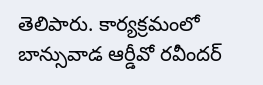తెలిపారు. కార్యక్రమంలో బాన్సువాడ ఆర్డీవో రవీందర్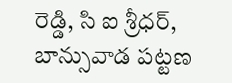రెడ్డి, సి ఐ శ్రీధర్, బాన్సువాడ పట్టణ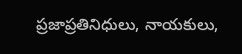ప్రజాప్రతినిధులు, నాయకులు,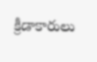క్రీడాకారులు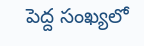పెద్ద సంఖ్యలో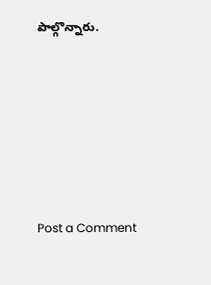పాల్గొన్నారు.







Post a Comment